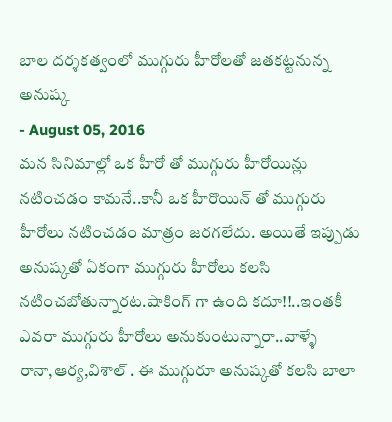బాల దర్శకత్వంలో ముగ్గురు హీరోలతో జతకట్టనున్న అనుష్క
- August 05, 2016
మన సినిమాల్లో ఒక హీరో తో ముగ్గురు హీరోయిన్లు నటించడం కామనే..కానీ ఒక హీరొయిన్ తో ముగ్గురు హీరోలు నటించడం మాత్రం జరగలేదు. అయితే ఇప్పుడు అనుష్కతో ఏకంగా ముగ్గురు హీరోలు కలసి నటించబోతున్నారట.షాకింగ్ గా ఉంది కదూ!!..ఇంతకీ ఎవరా ముగ్గురు హీరోలు అనుకుంటున్నారా..వాళ్ళే రానా,ఆర్య,విశాల్ . ఈ ముగ్గురూ అనుష్కతో కలసి బాలా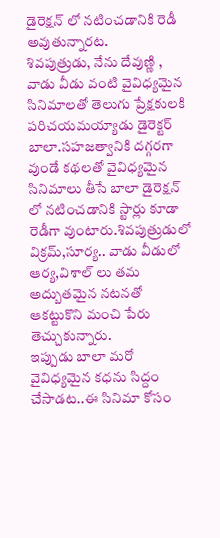డైరెక్షన్ లో నటించడానికి రెడీ అవుతున్నారట.
శివపుత్రుడు, నేను దేవుణ్ణి , వాడు వీడు వంటి వైవిధ్యమైన సినిమాలతో తెలుగు ప్రేక్షకులకి పరిచయమయ్యాడు డైరెక్టర్ బాలా.సహజత్వానికి దగ్గరగా వుండే కథలతో వైవిధ్యమైన సినిమాలు తీసే బాలా డైరెక్షన్ లో నటించడానికి స్టార్లు కూడా రెడీగా వుంటారు.శివపుత్రుడులో విక్రమ్,సూర్య.. వాడు వీడులో ఆర్య,విశాల్ లు తమ అద్బుతమైన నటనతో ఆకట్టుకొని మంచి పేరు తెచ్చుకున్నారు.
ఇప్పుడు బాలా మరో వైవిధ్యమైన కధను సిద్దం చేసాడట..ఈ సినిమా కోసం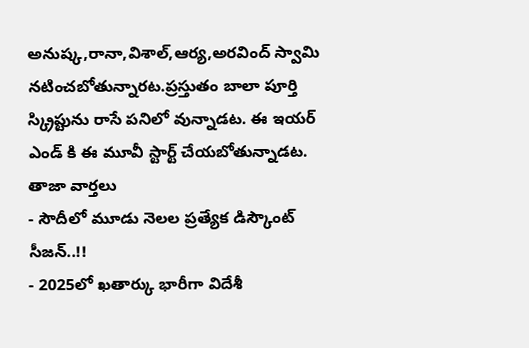అనుష్క,రానా,విశాల్,ఆర్య,అరవింద్ స్వామి నటించబోతున్నారట.ప్రస్తుతం బాలా పూర్తి స్క్రిప్టును రాసే పనిలో వున్నాడట. ఈ ఇయర్ ఎండ్ కి ఈ మూవీ స్టార్ట్ చేయబోతున్నాడట.
తాజా వార్తలు
- సౌదీలో మూడు నెలల ప్రత్యేక డిస్కౌంట్ సీజన్..!!
- 2025లో ఖతార్కు భారీగా విదేశీ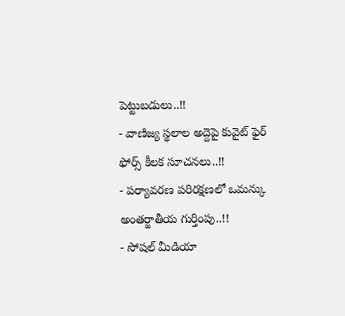పెట్టుబడులు..!!
- వాణిజ్య స్థలాల అద్దెపై కువైట్ ఫైర్ ఫోర్స్ కీలక సూచనలు..!!
- పర్యావరణ పరిరక్షణలో ఒమన్కు అంతర్జాతీయ గుర్తింపు..!!
- సోషల్ మీడియా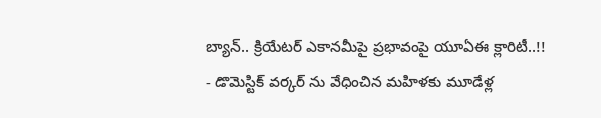బ్యాన్.. క్రియేటర్ ఎకానమీపై ప్రభావంపై యూఏఈ క్లారిటీ..!!
- డొమెస్టిక్ వర్కర్ ను వేధించిన మహిళకు మూడేళ్ల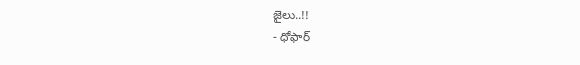జైలు..!!
- ధోఫార్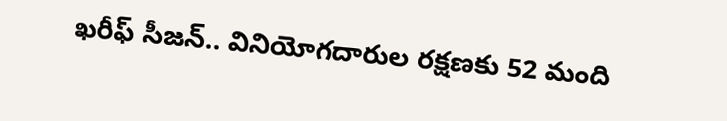ఖరీఫ్ సీజన్.. వినియోగదారుల రక్షణకు 52 మంది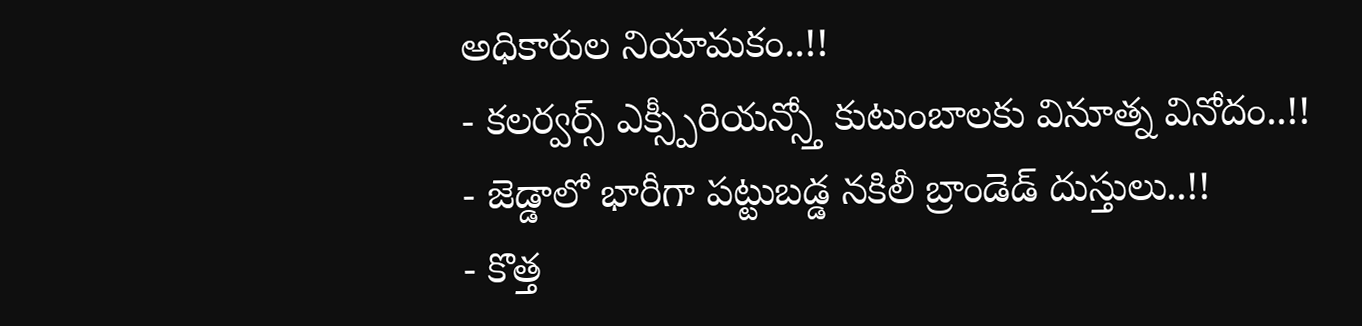అధికారుల నియామకం..!!
- కలర్వర్స్ ఎక్స్పీరియన్స్తో కుటుంబాలకు వినూత్న వినోదం..!!
- జెడ్డాలో భారీగా పట్టుబడ్డ నకిలీ బ్రాండెడ్ దుస్తులు..!!
- కొత్త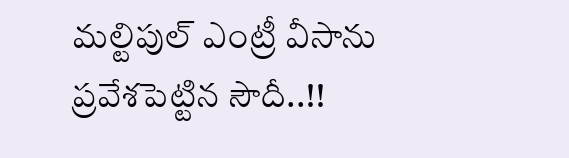మల్టిపుల్ ఎంట్రీ వీసాను ప్రవేశపెట్టిన సౌదీ..!!